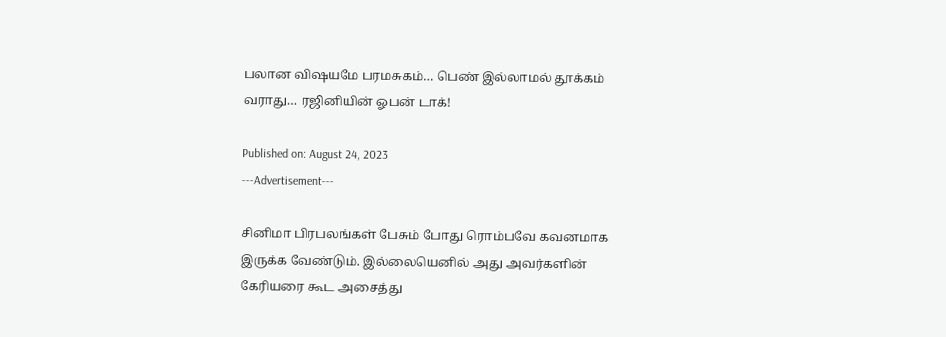பலான விஷயமே பரமசுகம்… பெண் இல்லாமல் தூக்கம் வராது… ரஜினியின் ஓபன் டாக்!

Published on: August 24, 2023
---Advertisement---

சினிமா பிரபலங்கள் பேசும் போது ரொம்பவே கவனமாக இருக்க வேண்டும். இல்லையெனில் அது அவர்களின் கேரியரை கூட அசைத்து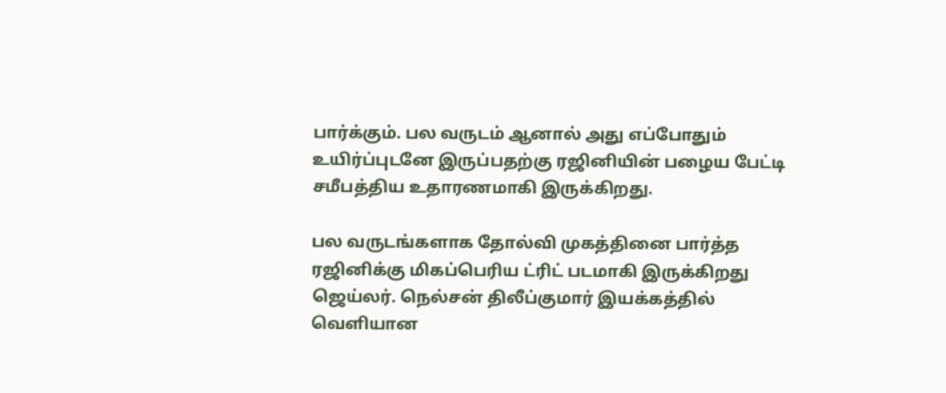பார்க்கும். பல வருடம் ஆனால் அது எப்போதும் உயிர்ப்புடனே இருப்பதற்கு ரஜினியின் பழைய பேட்டி சமீபத்திய உதாரணமாகி இருக்கிறது.

பல வருடங்களாக தோல்வி முகத்தினை பார்த்த ரஜினிக்கு மிகப்பெரிய ட்ரிட் படமாகி இருக்கிறது ஜெய்லர். நெல்சன் திலீப்குமார் இயக்கத்தில் வெளியான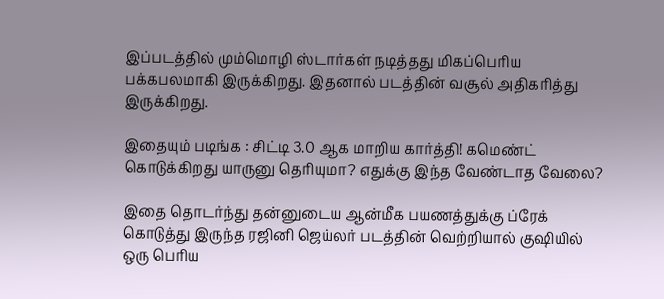இப்படத்தில் மும்மொழி ஸ்டார்கள் நடித்தது மிகப்பெரிய பக்கபலமாகி இருக்கிறது. இதனால் படத்தின் வசூல் அதிகரித்து இருக்கிறது.

இதையும் படிங்க : சிட்டி 3.0 ஆக மாறிய கார்த்தி! கமெண்ட் கொடுக்கிறது யாருனு தெரியுமா? எதுக்கு இந்த வேண்டாத வேலை?

இதை தொடர்ந்து தன்னுடைய ஆன்மீக பயணத்துக்கு ப்ரேக் கொடுத்து இருந்த ரஜினி ஜெய்லர் படத்தின் வெற்றியால் குஷியில் ஒரு பெரிய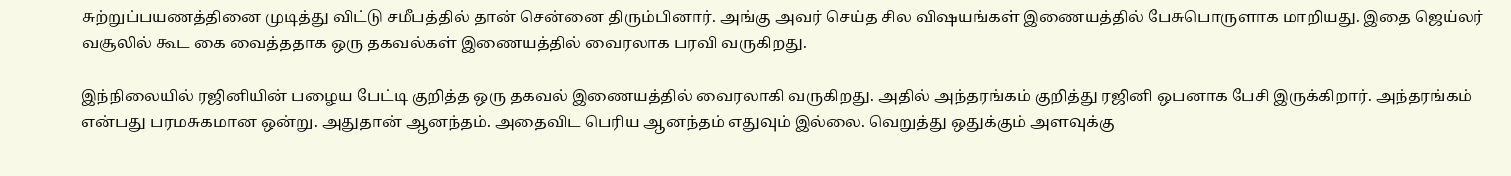சுற்றுப்பயணத்தினை முடித்து விட்டு சமீபத்தில் தான் சென்னை திரும்பினார். அங்கு அவர் செய்த சில விஷயங்கள் இணையத்தில் பேசுபொருளாக மாறியது. இதை ஜெய்லர் வசூலில் கூட கை வைத்ததாக ஒரு தகவல்கள் இணையத்தில் வைரலாக பரவி வருகிறது.

இந்நிலையில் ரஜினியின் பழைய பேட்டி குறித்த ஒரு தகவல் இணையத்தில் வைரலாகி வருகிறது. அதில் அந்தரங்கம் குறித்து ரஜினி ஒபனாக பேசி இருக்கிறார். அந்தரங்கம் என்பது பரமசுகமான ஒன்று. அதுதான் ஆனந்தம். அதைவிட பெரிய ஆனந்தம் எதுவும் இல்லை. வெறுத்து ஒதுக்கும் அளவுக்கு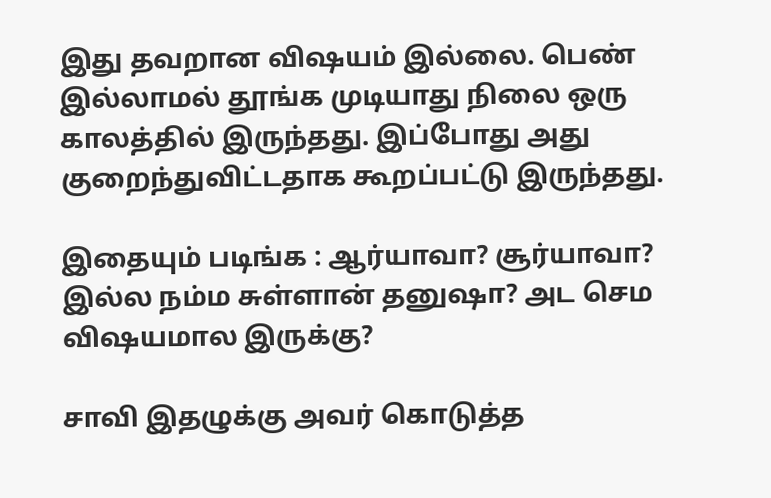இது தவறான விஷயம் இல்லை. பெண் இல்லாமல் தூங்க முடியாது நிலை ஒரு காலத்தில் இருந்தது. இப்போது அது குறைந்துவிட்டதாக கூறப்பட்டு இருந்தது.

இதையும் படிங்க : ஆர்யாவா? சூர்யாவா? இல்ல நம்ம சுள்ளான் தனுஷா? அட செம விஷயமால இருக்கு?

சாவி இதழுக்கு அவர் கொடுத்த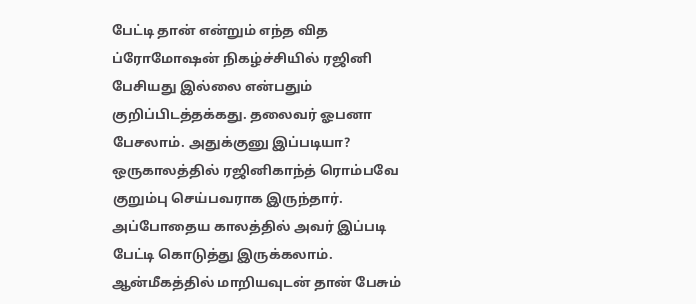பேட்டி தான் என்றும் எந்த வித ப்ரோமோஷன் நிகழ்ச்சியில் ரஜினி பேசியது இல்லை என்பதும் குறிப்பிடத்தக்கது. தலைவர் ஓபனா பேசலாம். அதுக்குனு இப்படியா? ஒருகாலத்தில் ரஜினிகாந்த் ரொம்பவே குறும்பு செய்பவராக இருந்தார். அப்போதைய காலத்தில் அவர் இப்படி பேட்டி கொடுத்து இருக்கலாம். ஆன்மீகத்தில் மாறியவுடன் தான் பேசும்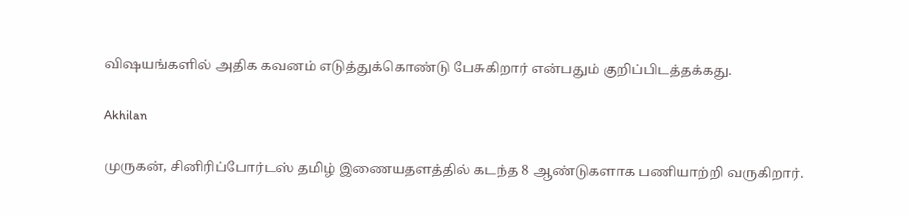விஷயங்களில் அதிக கவனம் எடுத்துக்கொண்டு பேசுகிறார் என்பதும் குறிப்பிடத்தக்கது.

Akhilan

முருகன், சினிரிப்போர்டஸ் தமிழ் இணையதளத்தில் கடந்த 8 ஆண்டுகளாக பணியாற்றி வருகிறார்.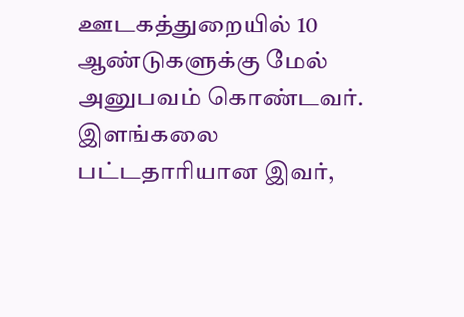ஊடகத்துறையில் 10 ஆண்டுகளுக்கு மேல் அனுபவம் கொண்டவர். இளங்கலை பட்டதாரியான இவர்,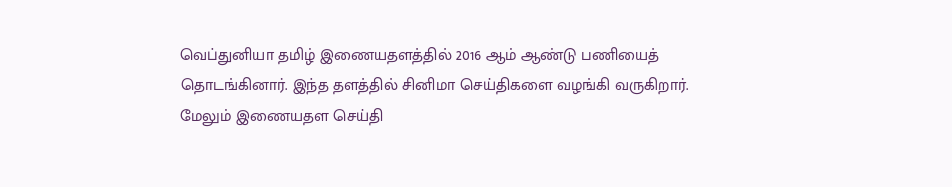வெப்துனியா தமிழ் இணையதளத்தில் 2016 ஆம் ஆண்டு பணியைத் தொடங்கினார். இந்த தளத்தில் சினிமா செய்திகளை வழங்கி வருகிறார். மேலும் இணையதள செய்தி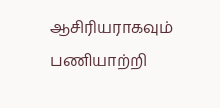ஆசிரியராகவும் பணியாற்றி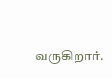வருகிறார்.